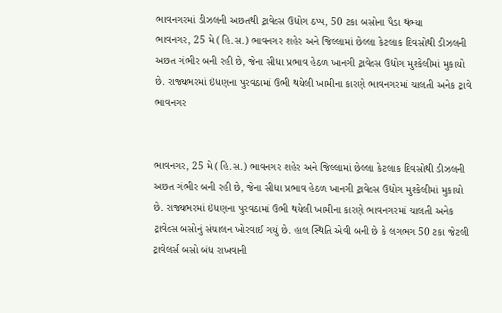ભાવનગરમાં ડીઝલની અછતથી ટ્રાવેલ્સ ઉદ્યોગ ઠપ્પ, 50 ટકા બસોના પૈડા થંભ્યા
ભાવનગર, 25 મે (હિ.સ.) ભાવનગર શહેર અને જિલ્લામાં છેલ્લા કેટલાક દિવસોથી ડીઝલની અછત ગંભીર બની રહી છે, જેના સીધા પ્રભાવ હેઠળ ખાનગી ટ્રાવેલ્સ ઉદ્યોગ મુશ્કેલીમાં મુકાયો છે. રાજ્યભરમાં ઇંધણના પુરવઠામાં ઉભી થયેલી ખામીના કારણે ભાવનગરમાં ચાલતી અનેક ટ્રાવે
ભાવનગર


ભાવનગર, 25 મે (હિ.સ.) ભાવનગર શહેર અને જિલ્લામાં છેલ્લા કેટલાક દિવસોથી ડીઝલની અછત ગંભીર બની રહી છે, જેના સીધા પ્રભાવ હેઠળ ખાનગી ટ્રાવેલ્સ ઉદ્યોગ મુશ્કેલીમાં મુકાયો છે. રાજ્યભરમાં ઇંધણના પુરવઠામાં ઉભી થયેલી ખામીના કારણે ભાવનગરમાં ચાલતી અનેક ટ્રાવેલ્સ બસોનું સંચાલન ખોરવાઈ ગયું છે. હાલ સ્થિતિ એવી બની છે કે લગભગ 50 ટકા જેટલી ટ્રાવેલર્સ બસો બંધ રાખવાની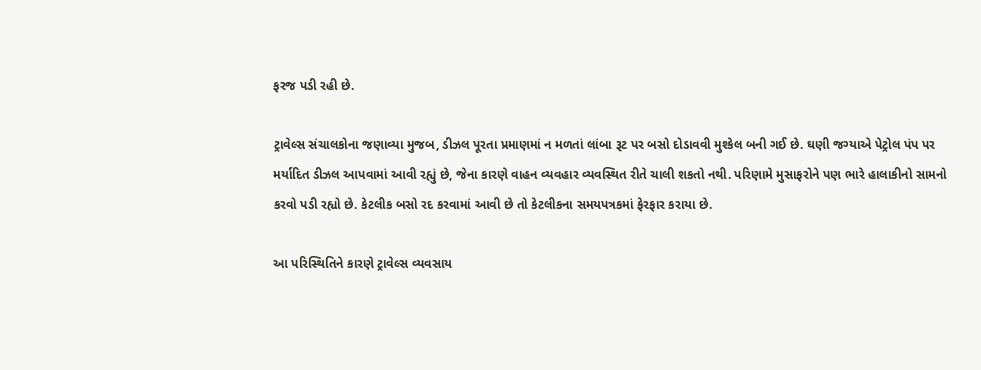ફરજ પડી રહી છે.

ટ્રાવેલ્સ સંચાલકોના જણાવ્યા મુજબ, ડીઝલ પૂરતા પ્રમાણમાં ન મળતાં લાંબા રૂટ પર બસો દોડાવવી મુશ્કેલ બની ગઈ છે. ઘણી જગ્યાએ પેટ્રોલ પંપ પર મર્યાદિત ડીઝલ આપવામાં આવી રહ્યું છે, જેના કારણે વાહન વ્યવહાર વ્યવસ્થિત રીતે ચાલી શકતો નથી. પરિણામે મુસાફરોને પણ ભારે હાલાકીનો સામનો કરવો પડી રહ્યો છે. કેટલીક બસો રદ કરવામાં આવી છે તો કેટલીકના સમયપત્રકમાં ફેરફાર કરાયા છે.

આ પરિસ્થિતિને કારણે ટ્રાવેલ્સ વ્યવસાય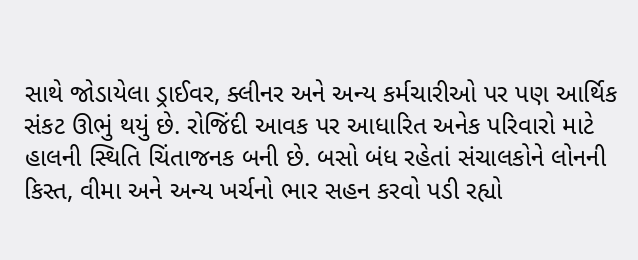સાથે જોડાયેલા ડ્રાઈવર, ક્લીનર અને અન્ય કર્મચારીઓ પર પણ આર્થિક સંકટ ઊભું થયું છે. રોજિંદી આવક પર આધારિત અનેક પરિવારો માટે હાલની સ્થિતિ ચિંતાજનક બની છે. બસો બંધ રહેતાં સંચાલકોને લોનની કિસ્ત, વીમા અને અન્ય ખર્ચનો ભાર સહન કરવો પડી રહ્યો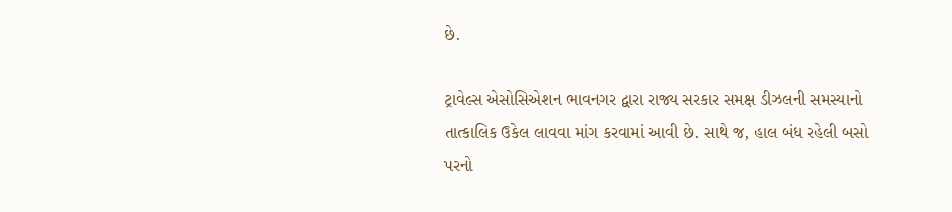છે.

ટ્રાવેલ્સ એસોસિએશન ભાવનગર દ્વારા રાજ્ય સરકાર સમક્ષ ડીઝલની સમસ્યાનો તાત્કાલિક ઉકેલ લાવવા માંગ કરવામાં આવી છે. સાથે જ, હાલ બંધ રહેલી બસો પરનો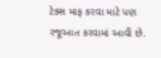ટેક્સ માફ કરવા માટે પણ રજૂઆત કરવામાં આવી છે.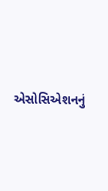એસોસિએશનનું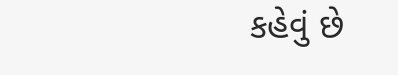કહેવું છે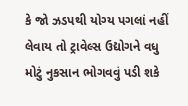કે જો ઝડપથી યોગ્ય પગલાં નહીં લેવાય તો ટ્રાવેલ્સ ઉદ્યોગને વધુ મોટું નુકસાન ભોગવવું પડી શકે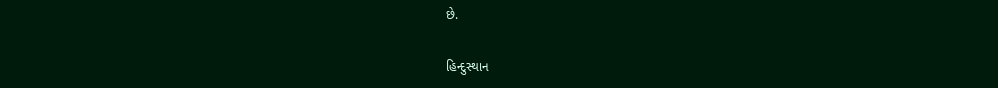છે.

હિન્દુસ્થાન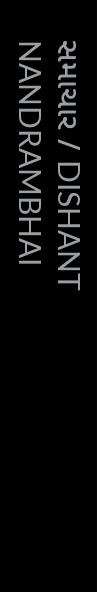સમાચાર / DISHANT NANDRAMBHAI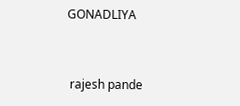GONADLIYA


 rajesh pande